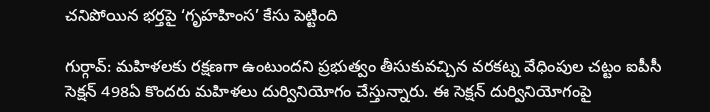చనిపోయిన భర్తపై ‘గృహహింస’ కేసు పెట్టింది

గుర్గావ్: మహిళలకు రక్షణగా ఉంటుందని ప్రభుత్వం తీసుకువచ్చిన వరకట్న వేధింపుల చట్టం ఐపీసీ సెక్షన్ 498ఏ కొందరు మహిళలు దుర్వినియోగం చేస్తున్నారు. ఈ సెక్షన్ దుర్వినియోగంపై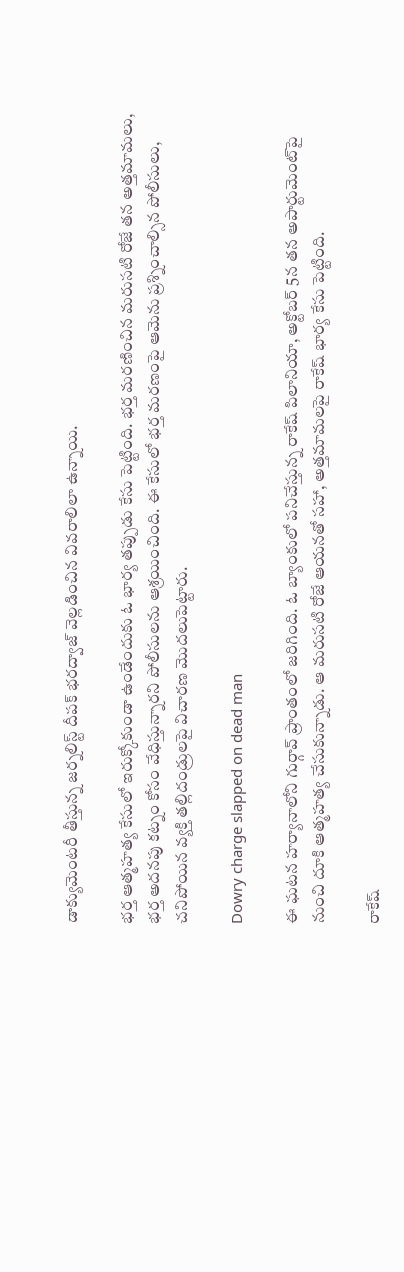డాక్యుమెంటరీ తీస్తున్న జర్నలిస్ట్ దీపక్ భరద్వాజ్ వెల్లడించిన వివరాలిలా ఉన్నాయి.

భర్త ఆత్మహత్య కేసులో ఇరుక్కోకుండా ఉండేందుకు ఓ భార్య తప్పుడు కేసు పెట్టింది. భర్త మరణించిన మరుసటి రోజే తన అత్తమామలు, భర్త అదనపు కట్నం కోసం వేధిస్తున్నారని పోలీసులను ఆశ్రయించింది. ఈ కేసులో భర్త మరణంపై ఆమెను ప్రశ్నించాల్సిన పోలీసులు, చనిపోయిన వ్యక్తి తల్లిదండ్రులపై విచారణ మొదలుపెట్టారు.

Dowry charge slapped on dead man

ఈ ఘటన హర్యానాలోని గుర్గావ్ ప్రాంతంలో జరిగింది. ఓ బ్యాంకులో పనిచేస్తున్న రాకేష్ పిలానియా, అక్టోబర్ 5న తన అపార్టుమెంట్‌పై నుంచి దూకి ఆత్మహత్య చేసుకున్నాడు. ఆ మరుసటి రోజే ఆయనతో సహా, అత్తమామలపై రాకేష్ భార్య కేసు పెట్టింది.

రాకేష్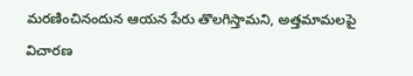మరణించినందున ఆయన పేరు తొలగిస్తామని, అత్తమామలపై విచారణ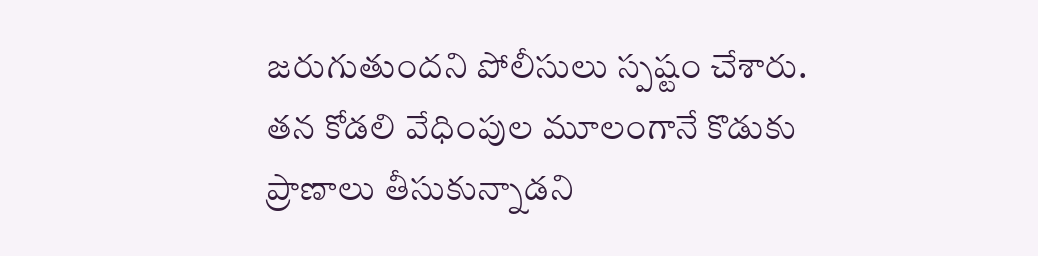జరుగుతుందని పోలీసులు స్పష్టం చేశారు. తన కోడలి వేధింపుల మూలంగానే కొడుకు ప్రాణాలు తీసుకున్నాడని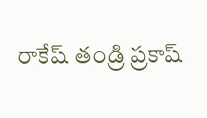రాకేష్ తండ్రి ప్రకాష్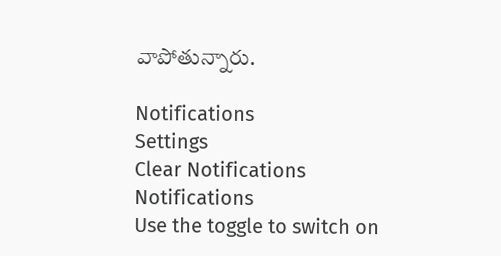వాపోతున్నారు.

Notifications
Settings
Clear Notifications
Notifications
Use the toggle to switch on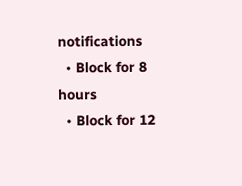notifications
  • Block for 8 hours
  • Block for 12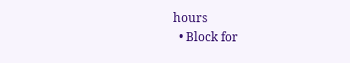hours
  • Block for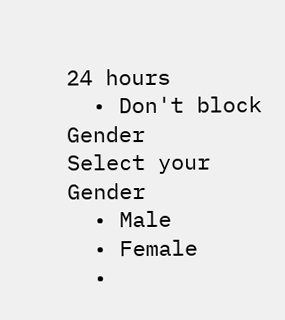24 hours
  • Don't block
Gender
Select your Gender
  • Male
  • Female
  •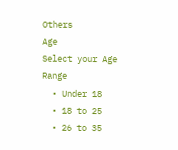Others
Age
Select your Age Range
  • Under 18
  • 18 to 25
  • 26 to 35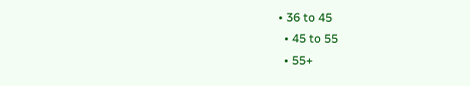• 36 to 45
  • 45 to 55
  • 55+